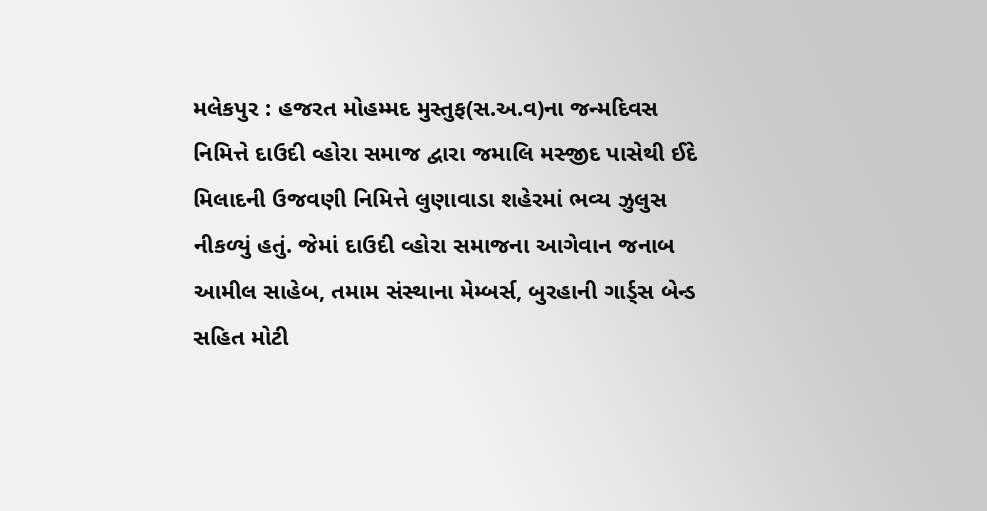મલેકપુર : હજરત મોહમ્મદ મુસ્તુફ(સ.અ.વ)ના જન્મદિવસ નિમિત્તે દાઉદી વ્હોરા સમાજ દ્વારા જમાલિ મસ્જીદ પાસેથી ઈદે મિલાદની ઉજવણી નિમિત્તે લુણાવાડા શહેરમાં ભવ્ય ઝુલુસ નીકળ્યું હતું. જેમાં દાઉદી વ્હોરા સમાજના આગેવાન જનાબ આમીલ સાહેબ, તમામ સંસ્થાના મેમ્બર્સ, બુરહાની ગાર્ડ્સ બેન્ડ સહિત મોટી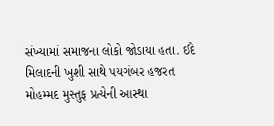સંખ્યામાં સમાજના લોકો જોડાયા હતા. ઈદે મિલાદની ખુશી સાથે પયગંબર હજરત મોહમ્મદ મુસ્તુફ પ્રત્યેની આસ્થા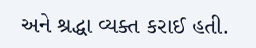અને શ્રદ્ધા વ્યક્ત કરાઈ હતી.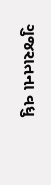ગુજરાતના વધુ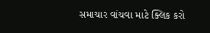સમાચાર વાંચવા માટે ક્લિક કરો